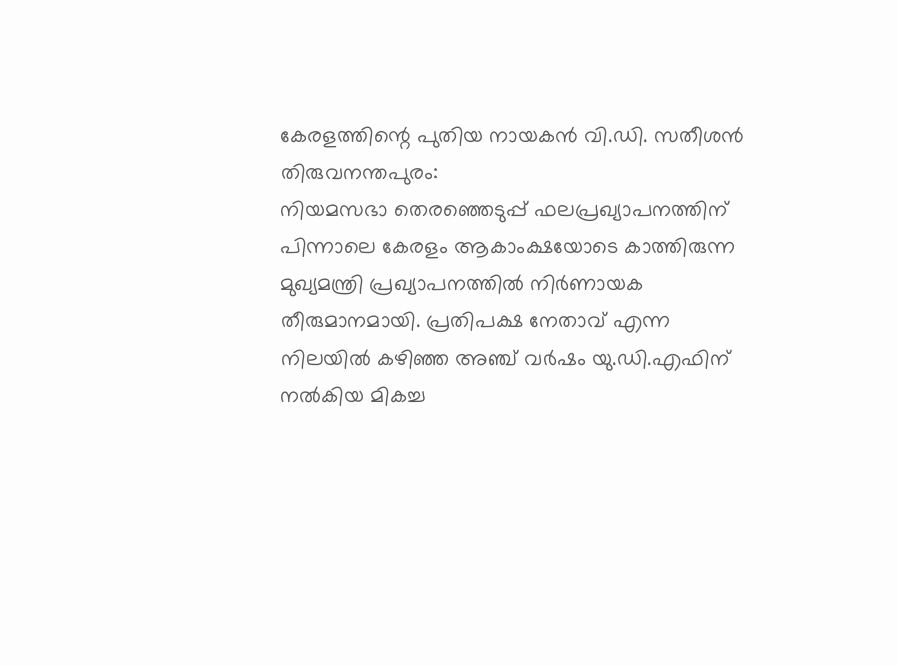കേരളത്തിന്റെ പുതിയ നായകൻ വി.ഡി. സതീശൻ
തിരുവനന്തപുരം:
നിയമസഭാ തെരഞ്ഞെടുപ്പ് ഫലപ്രഖ്യാപനത്തിന് പിന്നാലെ കേരളം ആകാംക്ഷയോടെ കാത്തിരുന്ന മുഖ്യമന്ത്രി പ്രഖ്യാപനത്തിൽ നിർണായക തീരുമാനമായി. പ്രതിപക്ഷ നേതാവ് എന്ന നിലയിൽ കഴിഞ്ഞ അഞ്ച് വർഷം യു.ഡി.എഫിന് നൽകിയ മികച്ച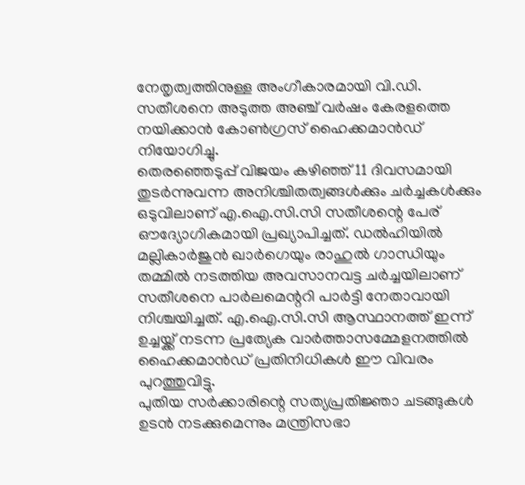നേതൃത്വത്തിനുള്ള അംഗീകാരമായി വി.ഡി. സതീശനെ അടുത്ത അഞ്ച് വർഷം കേരളത്തെ നയിക്കാൻ കോൺഗ്രസ് ഹൈക്കമാൻഡ് നിയോഗിച്ചു.
തെരഞ്ഞെടുപ്പ് വിജയം കഴിഞ്ഞ് 11 ദിവസമായി തുടർന്നുവന്ന അനിശ്ചിതത്വങ്ങൾക്കും ചർച്ചകൾക്കും ഒടുവിലാണ് എ.ഐ.സി.സി സതീശന്റെ പേര് ഔദ്യോഗികമായി പ്രഖ്യാപിച്ചത്. ഡൽഹിയിൽ മല്ലികാർജുൻ ഖാർഗെയും രാഹുൽ ഗാന്ധിയും തമ്മിൽ നടത്തിയ അവസാനവട്ട ചർച്ചയിലാണ് സതീശനെ പാർലമെന്ററി പാർട്ടി നേതാവായി നിശ്ചയിച്ചത്. എ.ഐ.സി.സി ആസ്ഥാനത്ത് ഇന്ന് ഉച്ചയ്ക്ക് നടന്ന പ്രത്യേക വാർത്താസമ്മേളനത്തിൽ ഹൈക്കമാൻഡ് പ്രതിനിധികൾ ഈ വിവരം പുറത്തുവിട്ടു.
പുതിയ സർക്കാരിന്റെ സത്യപ്രതിജ്ഞാ ചടങ്ങുകൾ ഉടൻ നടക്കുമെന്നും മന്ത്രിസഭാ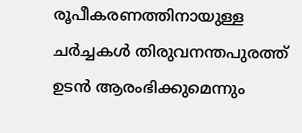രൂപീകരണത്തിനായുള്ള ചർച്ചകൾ തിരുവനന്തപുരത്ത് ഉടൻ ആരംഭിക്കുമെന്നും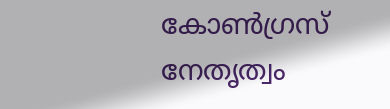കോൺഗ്രസ് നേതൃത്വം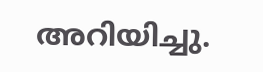അറിയിച്ചു.